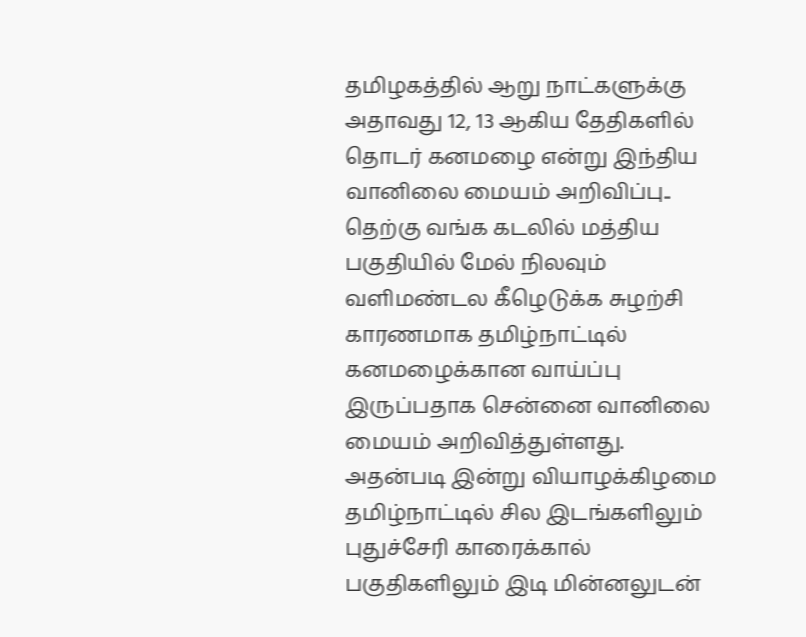தமிழகத்தில் ஆறு நாட்களுக்கு அதாவது 12, 13 ஆகிய தேதிகளில் தொடர் கனமழை என்று இந்திய வானிலை மையம் அறிவிப்பு..
தெற்கு வங்க கடலில் மத்திய பகுதியில் மேல் நிலவும் வளிமண்டல கீழெடுக்க சுழற்சி காரணமாக தமிழ்நாட்டில் கனமழைக்கான வாய்ப்பு இருப்பதாக சென்னை வானிலை மையம் அறிவித்துள்ளது. அதன்படி இன்று வியாழக்கிழமை தமிழ்நாட்டில் சில இடங்களிலும் புதுச்சேரி காரைக்கால் பகுதிகளிலும் இடி மின்னலுடன்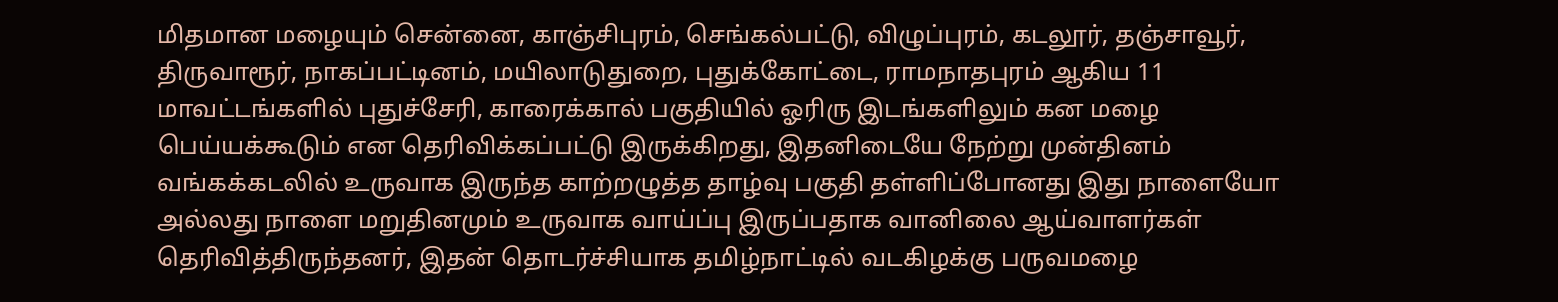மிதமான மழையும் சென்னை, காஞ்சிபுரம், செங்கல்பட்டு, விழுப்புரம், கடலூர், தஞ்சாவூர், திருவாரூர், நாகப்பட்டினம், மயிலாடுதுறை, புதுக்கோட்டை, ராமநாதபுரம் ஆகிய 11 மாவட்டங்களில் புதுச்சேரி, காரைக்கால் பகுதியில் ஓரிரு இடங்களிலும் கன மழை பெய்யக்கூடும் என தெரிவிக்கப்பட்டு இருக்கிறது, இதனிடையே நேற்று முன்தினம் வங்கக்கடலில் உருவாக இருந்த காற்றழுத்த தாழ்வு பகுதி தள்ளிப்போனது இது நாளையோ அல்லது நாளை மறுதினமும் உருவாக வாய்ப்பு இருப்பதாக வானிலை ஆய்வாளர்கள் தெரிவித்திருந்தனர், இதன் தொடர்ச்சியாக தமிழ்நாட்டில் வடகிழக்கு பருவமழை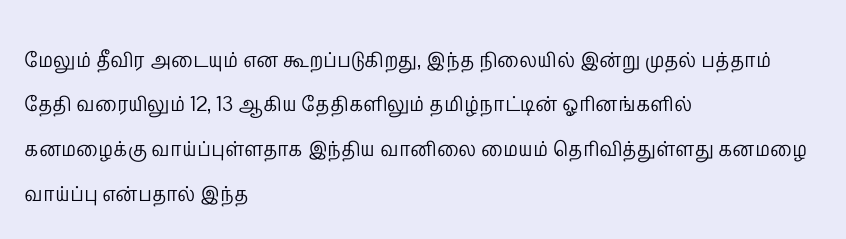மேலும் தீவிர அடையும் என கூறப்படுகிறது, இந்த நிலையில் இன்று முதல் பத்தாம் தேதி வரையிலும் 12, 13 ஆகிய தேதிகளிலும் தமிழ்நாட்டின் ஓரினங்களில் கனமழைக்கு வாய்ப்புள்ளதாக இந்திய வானிலை மையம் தெரிவித்துள்ளது கனமழை வாய்ப்பு என்பதால் இந்த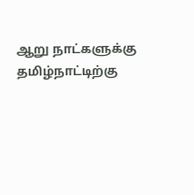ஆறு நாட்களுக்கு தமிழ்நாட்டிற்கு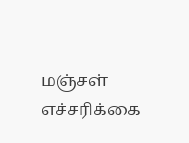மஞ்சள் எச்சரிக்கை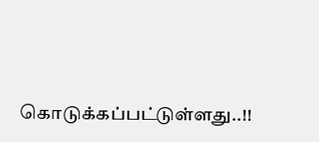கொடுக்கப்பட்டுள்ளது..!!